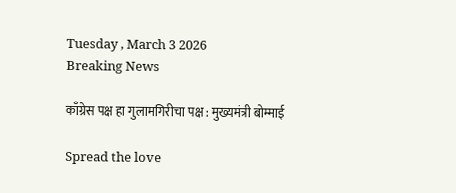Tuesday , March 3 2026
Breaking News

काँग्रेस पक्ष हा गुलामगिरीचा पक्ष : मुख्यमंत्री बोम्माई

Spread the love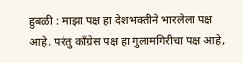हुबळी : माझा पक्ष हा देशभक्तीने भारलेला पक्ष आहे. परंतु काँग्रेस पक्ष हा गुलामगिरीचा पक्ष आहे,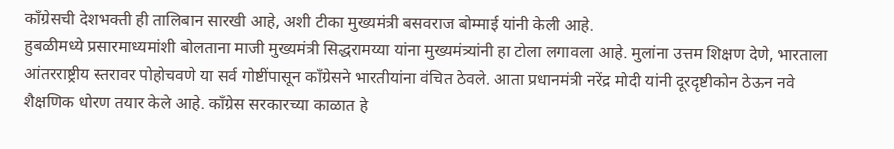काँग्रेसची देशभक्ती ही तालिबान सारखी आहे, अशी टीका मुख्यमंत्री बसवराज बोम्माई यांनी केली आहे.
हुबळीमध्ये प्रसारमाध्यमांशी बोलताना माजी मुख्यमंत्री सिद्धरामय्या यांना मुख्यमंत्र्यांनी हा टोला लगावला आहे. मुलांना उत्तम शिक्षण देणे, भारताला आंतरराष्ट्रीय स्तरावर पोहोचवणे या सर्व गोष्टींपासून काँग्रेसने भारतीयांना वंचित ठेवले. आता प्रधानमंत्री नरेंद्र मोदी यांनी दूरदृष्टीकोन ठेऊन नवे शैक्षणिक धोरण तयार केले आहे. काँग्रेस सरकारच्या काळात हे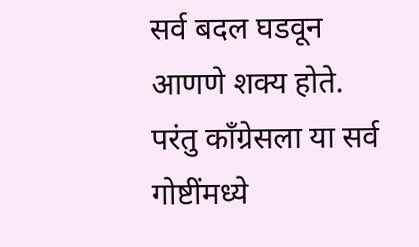सर्व बदल घडवून आणणे शक्य होते. परंतु काँग्रेसला या सर्व गोष्टींमध्ये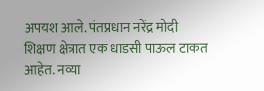अपयश आले. पंतप्रधान नरेंद्र मोदी शिक्षण क्षेत्रात एक धाडसी पाऊल टाकत आहेत. नव्या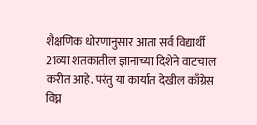शैक्षणिक धोरणानुसार आता सर्व विद्यार्थी 21व्या शतकातील ज्ञानाच्या दिशेने वाटचाल करीत आहे. परंतु या कार्यात देखील काँग्रेस विघ्न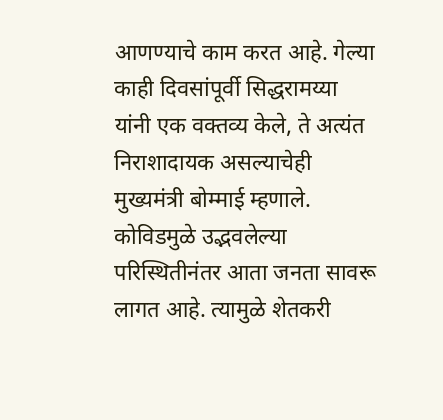आणण्याचे काम करत आहे. गेल्या काही दिवसांपूर्वी सिद्धरामय्या यांनी एक वक्तव्य केले, ते अत्यंत निराशादायक असल्याचेही मुख्यमंत्री बोम्माई म्हणाले. कोविडमुळे उद्भवलेल्या परिस्थितीनंतर आता जनता सावरू लागत आहे. त्यामुळे शेतकरी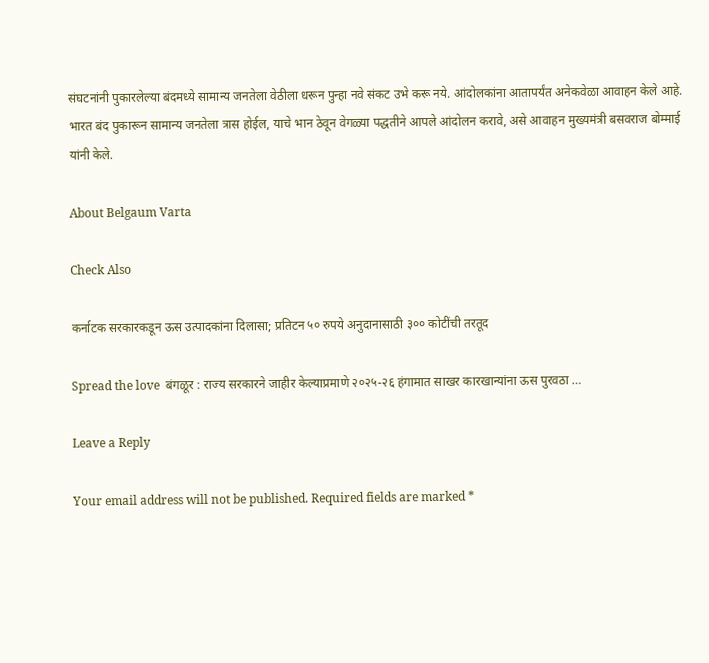संघटनांनी पुकारलेल्या बंदमध्ये सामान्य जनतेला वेठीला धरून पुन्हा नवे संकट उभे करू नये. आंदोलकांना आतापर्यंत अनेकवेळा आवाहन केले आहे. भारत बंद पुकारून सामान्य जनतेला त्रास होईल, याचे भान ठेवून वेगळ्या पद्धतीने आपले आंदोलन करावे, असे आवाहन मुख्यमंत्री बसवराज बोम्माई यांनी केले.

About Belgaum Varta

Check Also

कर्नाटक सरकारकडून ऊस उत्पादकांना दिलासा; प्रतिटन ५० रुपये अनुदानासाठी ३०० कोटींची तरतूद

Spread the love  बंगळूर : राज्य सरकारने जाहीर केल्याप्रमाणे २०२५-२६ हंगामात साखर कारखान्यांना ऊस पुरवठा …

Leave a Reply

Your email address will not be published. Required fields are marked *